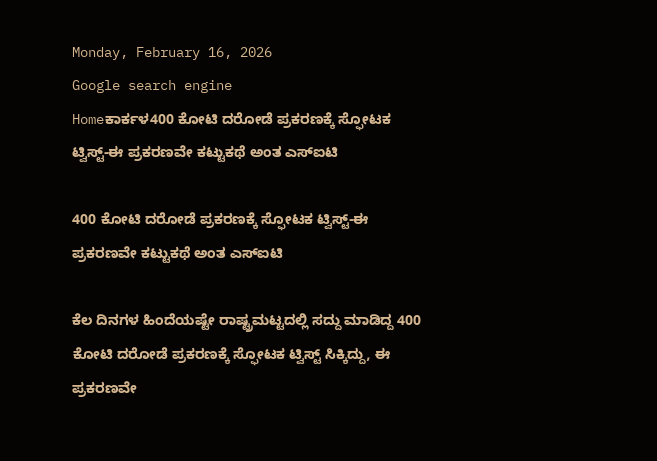Monday, February 16, 2026
Google search engine
Homeಕಾರ್ಕಳ400 ಕೋಟಿ ದರೋಡೆ ಪ್ರಕರಣಕ್ಕೆ ಸ್ಫೋಟಕ ಟ್ವಿಸ್ಟ್‌-ಈ ಪ್ರಕರಣವೇ ಕಟ್ಟುಕಥೆ ಅಂತ ಎಸ್‌ಐಟಿ

400 ಕೋಟಿ ದರೋಡೆ ಪ್ರಕರಣಕ್ಕೆ ಸ್ಫೋಟಕ ಟ್ವಿಸ್ಟ್‌-ಈ ಪ್ರಕರಣವೇ ಕಟ್ಟುಕಥೆ ಅಂತ ಎಸ್‌ಐಟಿ

ಕೆಲ ದಿನಗಳ ಹಿಂದೆಯಷ್ಟೇ ರಾಷ್ಟ್ರಮಟ್ಟದಲ್ಲಿ ಸದ್ದು ಮಾಡಿದ್ದ 400 ಕೋಟಿ ದರೋಡೆ ಪ್ರಕರಣಕ್ಕೆ ಸ್ಫೋಟಕ ಟ್ವಿಸ್ಟ್‌ ಸಿಕ್ಕಿದ್ದು, ಈ ಪ್ರಕರಣವೇ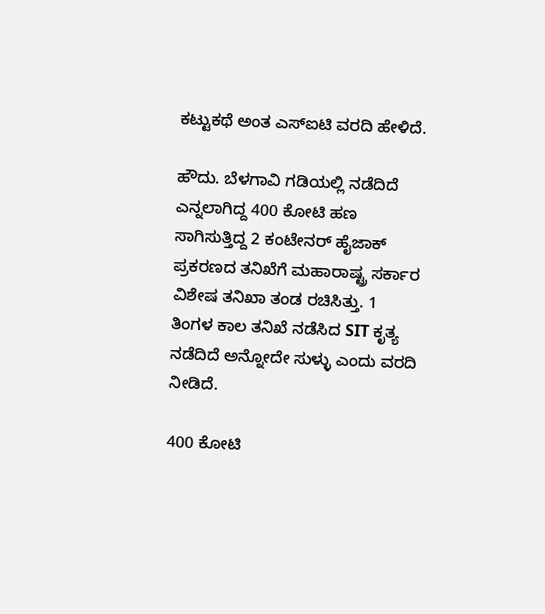ಕಟ್ಟುಕಥೆ ಅಂತ ಎಸ್‌ಐಟಿ ವರದಿ ಹೇಳಿದೆ.

ಹೌದು. ಬೆಳಗಾವಿ ಗಡಿಯಲ್ಲಿ ನಡೆದಿದೆ ಎನ್ನಲಾಗಿದ್ದ 400 ಕೋಟಿ ಹಣ ಸಾಗಿಸುತ್ತಿದ್ದ 2 ಕಂಟೇನರ್‌ ಹೈಜಾಕ್‌ ಪ್ರಕರಣದ ತನಿಖೆಗೆ ಮಹಾರಾಷ್ಟ್ರ ಸರ್ಕಾರ ವಿಶೇಷ ತನಿಖಾ ತಂಡ ರಚಿಸಿತ್ತು. 1 ತಿಂಗಳ ಕಾಲ ತನಿಖೆ ನಡೆಸಿದ SIT ಕೃತ್ಯ ನಡೆದಿದೆ ಅನ್ನೋದೇ ಸುಳ್ಳು ಎಂದು ವರದಿ ನೀಡಿದೆ.

400 ಕೋಟಿ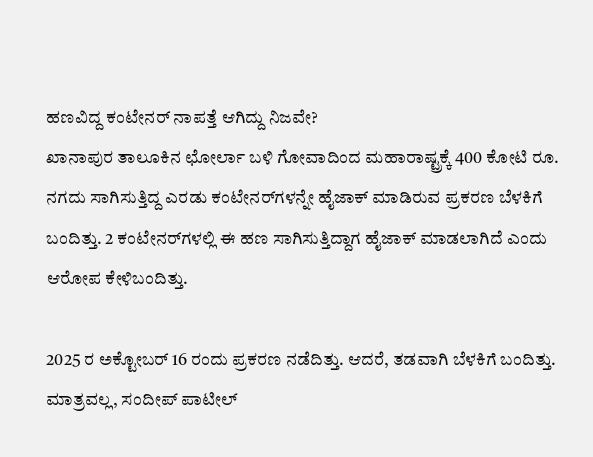ಹಣವಿದ್ದ ಕಂಟೇನರ್‌ ನಾಪತ್ತೆ ಆಗಿದ್ದು ನಿಜವೇ?
ಖಾನಾಪುರ ತಾಲೂಕಿನ ಛೋರ್ಲಾ ಬಳಿ ಗೋವಾದಿಂದ ಮಹಾರಾಷ್ಟ್ರಕ್ಕೆ 400 ಕೋಟಿ ರೂ. ನಗದು ಸಾಗಿಸುತ್ತಿದ್ದ ಎರಡು ಕಂಟೇನರ್‌ಗಳನ್ನೇ ಹೈಜಾಕ್ ಮಾಡಿರುವ ಪ್ರಕರಣ ಬೆಳಕಿಗೆ ಬಂದಿತ್ತು. 2 ಕಂಟೇನರ್‌ಗಳಲ್ಲಿ ಈ ಹಣ ಸಾಗಿಸುತ್ತಿದ್ದಾಗ ಹೈಜಾಕ್‌ ಮಾಡಲಾಗಿದೆ ಎಂದು ಆರೋಪ ಕೇಳಿಬಂದಿತ್ತು.

2025 ರ ಅಕ್ಟೋಬರ್ 16 ರಂದು ಪ್ರಕರಣ ನಡೆದಿತ್ತು. ಆದರೆ, ತಡವಾಗಿ ಬೆಳಕಿಗೆ ಬಂದಿತ್ತು. ಮಾತ್ರವಲ್ಲ, ಸಂದೀಪ್ ಪಾಟೀಲ್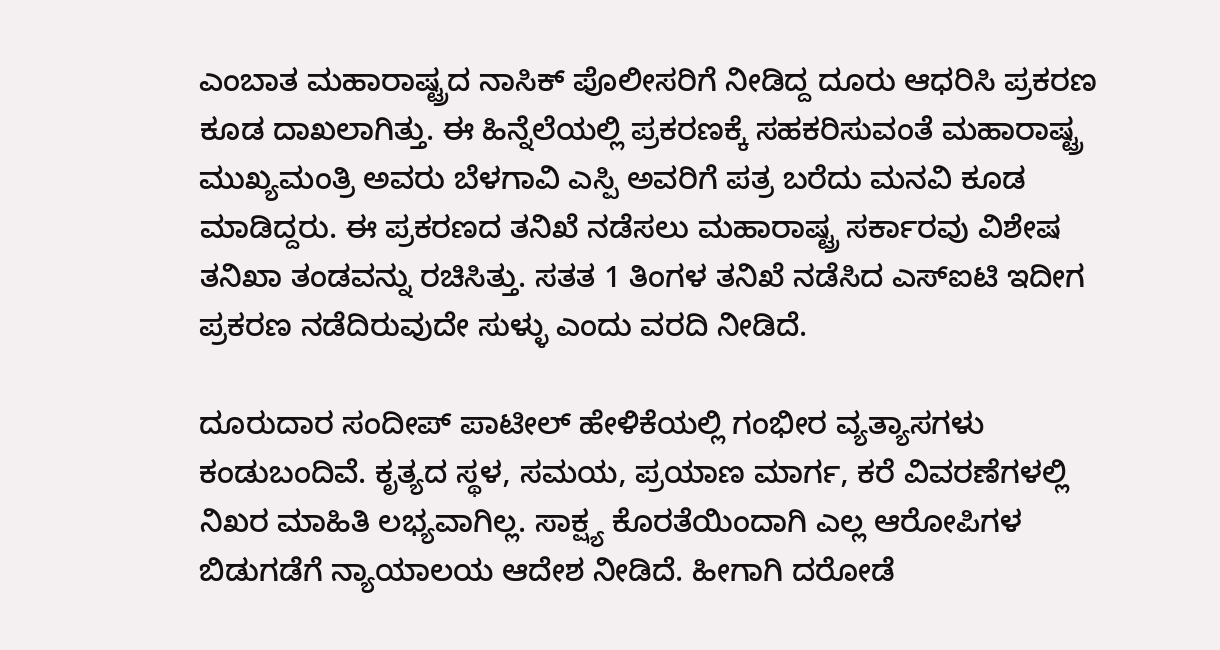ಎಂಬಾತ ಮಹಾರಾಷ್ಟ್ರದ ನಾಸಿಕ್‌ ಪೊಲೀಸರಿಗೆ ನೀಡಿದ್ದ ದೂರು ಆಧರಿಸಿ ಪ್ರಕರಣ ಕೂಡ ದಾಖಲಾಗಿತ್ತು. ಈ ಹಿನ್ನೆಲೆಯಲ್ಲಿ ಪ್ರಕರಣಕ್ಕೆ ಸಹಕರಿಸುವಂತೆ ಮಹಾರಾಷ್ಟ್ರ ಮುಖ್ಯಮಂತ್ರಿ ಅವರು ಬೆಳಗಾವಿ ಎಸ್ಪಿ ಅವರಿಗೆ ಪತ್ರ ಬರೆದು ಮನವಿ ಕೂಡ ಮಾಡಿದ್ದರು. ಈ ಪ್ರಕರಣದ ತನಿಖೆ ನಡೆಸಲು ಮಹಾರಾಷ್ಟ್ರ ಸರ್ಕಾರವು ವಿಶೇಷ ತನಿಖಾ ತಂಡವನ್ನು ರಚಿಸಿತ್ತು. ಸತತ 1 ತಿಂಗಳ ತನಿಖೆ ನಡೆಸಿದ ಎಸ್‌ಐಟಿ ಇದೀಗ ಪ್ರಕರಣ ನಡೆದಿರುವುದೇ ಸುಳ್ಳು ಎಂದು ವರದಿ ನೀಡಿದೆ.

ದೂರುದಾರ ಸಂದೀಪ್‌ ಪಾಟೀಲ್‌ ಹೇಳಿಕೆಯಲ್ಲಿ ಗಂಭೀರ ವ್ಯತ್ಯಾಸಗಳು ಕಂಡುಬಂದಿವೆ. ಕೃತ್ಯದ ಸ್ಥಳ, ಸಮಯ, ಪ್ರಯಾಣ ಮಾರ್ಗ, ಕರೆ ವಿವರಣೆಗಳಲ್ಲಿ ನಿಖರ ಮಾಹಿತಿ ಲಭ್ಯವಾಗಿಲ್ಲ. ಸಾಕ್ಷ್ಯ ಕೊರತೆಯಿಂದಾಗಿ ಎಲ್ಲ ಆರೋಪಿಗಳ ಬಿಡುಗಡೆಗೆ ನ್ಯಾಯಾಲಯ ಆದೇಶ ನೀಡಿದೆ. ಹೀಗಾಗಿ ದರೋಡೆ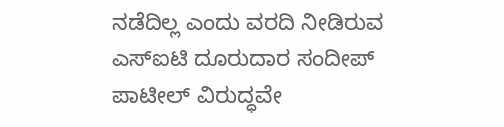ನಡೆದಿಲ್ಲ ಎಂದು ವರದಿ ನೀಡಿರುವ ಎಸ್‌ಐಟಿ ದೂರುದಾರ ಸಂದೀಪ್‌ ಪಾಟೀಲ್‌ ವಿರುದ್ಧವೇ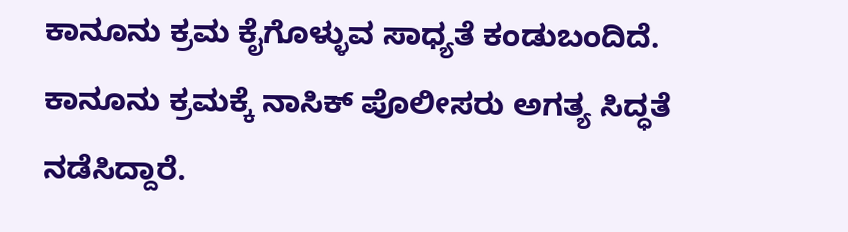ಕಾನೂನು ಕ್ರಮ ಕೈಗೊಳ್ಳುವ ಸಾಧ್ಯತೆ ಕಂಡುಬಂದಿದೆ. ಕಾನೂನು ಕ್ರಮಕ್ಕೆ ನಾಸಿಕ್‌ ಪೊಲೀಸರು ಅಗತ್ಯ ಸಿದ್ಧತೆ ನಡೆಸಿದ್ದಾರೆ.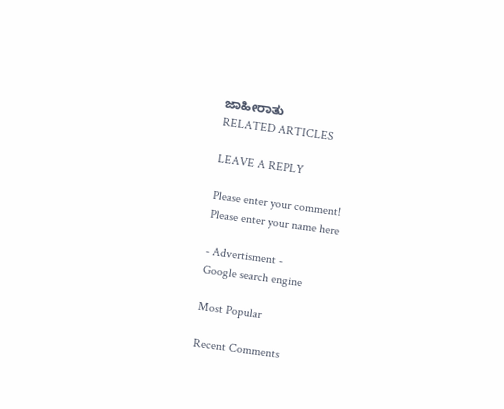ಜಾಹೀರಾತು
RELATED ARTICLES

LEAVE A REPLY

Please enter your comment!
Please enter your name here

- Advertisment -
Google search engine

Most Popular

Recent Comments